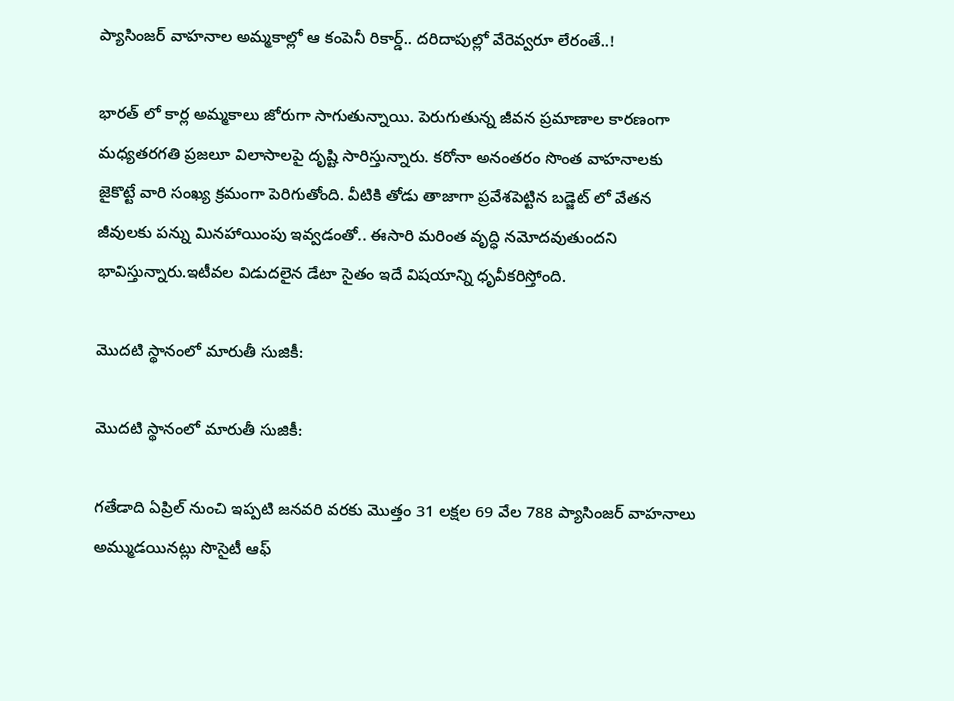ప్యాసింజర్ వాహనాల అమ్మకాల్లో ఆ కంపెనీ రికార్డ్.. దరిదాపుల్లో వేరెవ్వరూ లేరంతే..!

భారత్‌ లో కార్ల అమ్మకాలు జోరుగా సాగుతున్నాయి. పెరుగుతున్న జీవన ప్రమాణాల కారణంగా మధ్యతరగతి ప్రజలూ విలాసాలపై దృష్టి సారిస్తున్నారు. కరోనా అనంతరం సొంత వాహనాలకు జైకొట్టే వారి సంఖ్య క్రమంగా పెరిగుతోంది. వీటికి తోడు తాజాగా ప్రవేశపెట్టిన బడ్జెట్‌ లో వేతన జీవులకు పన్ను మినహాయింపు ఇవ్వడంతో.. ఈసారి మరింత వృద్ధి నమోదవుతుందని భావిస్తున్నారు.ఇటీవల విడుదలైన డేటా సైతం ఇదే విషయాన్ని ధృవీకరిస్తోంది.

మొదటి స్థానంలో మారుతీ సుజికీ:

మొదటి స్థానంలో మారుతీ సుజికీ:

గతేడాది ఏప్రిల్ నుంచి ఇప్పటి జనవరి వరకు మొత్తం 31 లక్షల 69 వేల 788 ప్యాసింజర్ వాహనాలు అమ్ముడయినట్లు సొసైటీ ఆఫ్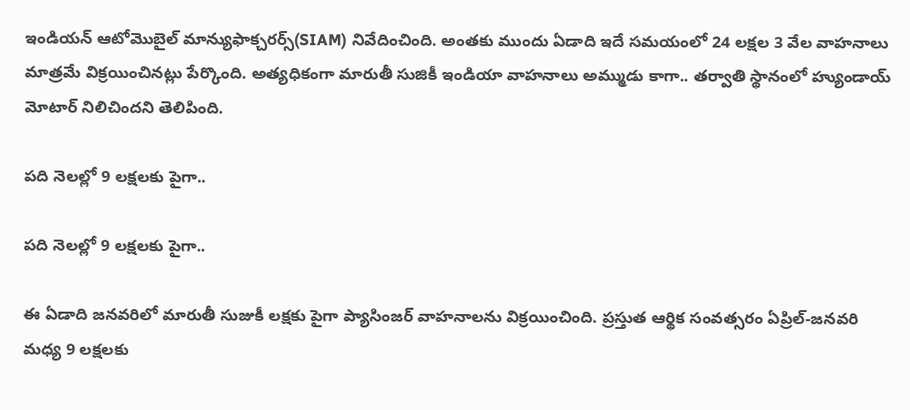ఇండియన్ ఆటోమొబైల్ మాన్యుఫాక్చరర్స్(SIAM) నివేదించింది. అంతకు ముందు ఏడాది ఇదే సమయంలో 24 లక్షల 3 వేల వాహనాలు మాత్రమే విక్రయించినట్లు పేర్కొంది. అత్యధికంగా మారుతీ సుజికీ ఇండియా వాహనాలు అమ్ముడు కాగా.. తర్వాతి స్థానంలో హ్యుండాయ్ మోటార్ నిలిచిందని తెలిపింది.

పది నెలల్లో 9 లక్షలకు పైగా..

పది నెలల్లో 9 లక్షలకు పైగా..

ఈ ఏడాది జనవరిలో మారుతీ సుజుకీ లక్షకు పైగా ప్యాసింజర్ వాహనాలను విక్రయించింది. ప్రస్తుత ఆర్థిక సంవత్సరం ఏప్రిల్-జనవరి మధ్య 9 లక్షలకు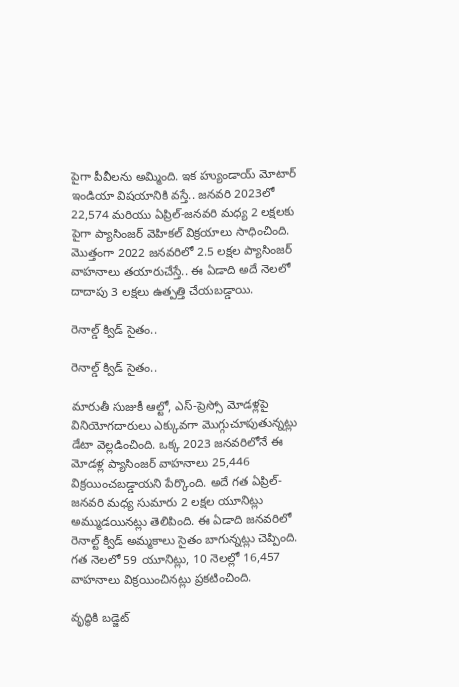పైగా పీవీలను అమ్మింది. ఇక హ్యుండాయ్ మోటార్ ఇండియా విషయానికి వస్తే.. జనవరి 2023లో 22,574 మరియు ఏప్రిల్-జనవరి మధ్య 2 లక్షలకు పైగా ప్యాసింజర్ వెహికల్ విక్రయాలు సాధించింది. మొత్తంగా 2022 జనవరిలో 2.5 లక్షల ప్యాసింజర్ వాహనాలు తయారుచేస్తే.. ఈ ఏడాది అదే నెలలో దాదాపు 3 లక్షలు ఉత్పత్తి చేయబడ్డాయి.

రెనాల్డ్ క్విడ్ సైతం..

రెనాల్డ్ క్విడ్ సైతం..

మారుతీ సుజుకీ ఆల్టో, ఎస్-ప్రెస్సో మోడళ్లపై వినియోగదారులు ఎక్కువగా మొగ్గుచూపుతున్నట్లు డేటా వెల్లడించింది. ఒక్క 2023 జనవరిలోనే ఈ మోడళ్ల ప్యాసింజర్ వాహనాలు 25,446 విక్రయించబడ్డాయని పేర్కొంది. అదే గత ఏప్రిల్-జనవరి మధ్య సుమారు 2 లక్షల యూనిట్లు అమ్ముడయినట్లు తెలిపింది. ఈ ఏడాది జనవరిలో రెనాల్ట్ క్విడ్ అమ్మకాలు సైతం బాగున్నట్లు చెప్పింది. గత నెలలో 59 యూనిట్లు, 10 నెలల్లో 16,457 వాహనాలు విక్రయించినట్లు ప్రకటించింది.

వృద్థికి బడ్జెట్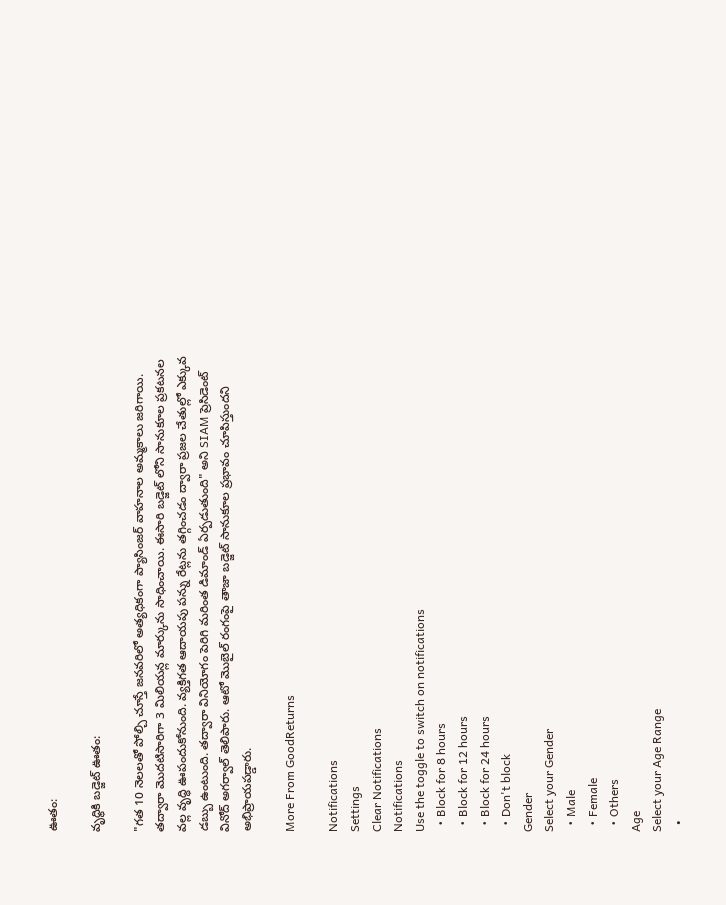ఊతం:

వృద్థికి బడ్జెట్ ఊతం:

"గత 10 నెలలతో పోల్చి చూస్తే జనవరిలో అత్యధికంగా ప్యాసింజర్ వాహనాల అమ్మకాలు జరిగాయి. తద్వారా మొదటిసారిగా 3 మిలియన్ల మార్కును సాధించాయి. ఈసారి బడ్జెట్‌ లోని సానుకూల ప్రకటనల వల్ల వృద్ధి ఊపందుకోనుంది. వ్యక్తిగత ఆదాయపు పన్ను రేట్లను తగ్గించడం ద్వారా ప్రజల చేతుల్లో ఎక్కువ డబ్బు ఉంటుంది. తద్వారా వినియోగం పెరిగి మరింత డిమాండ్‌ ఏర్పడుతుంది" అని SIAM ప్రెసిడెంట్ వినోద్ అగర్వాల్ తెలిపారు. ఆటో మొబైల్ రంగంపై తాజా బడ్జెట్ సానుకూల ప్రభావం చూపిస్తుందని అభిప్రాయపడ్డారు.

More From GoodReturns

Notifications
Settings
Clear Notifications
Notifications
Use the toggle to switch on notifications
  • Block for 8 hours
  • Block for 12 hours
  • Block for 24 hours
  • Don't block
Gender
Select your Gender
  • Male
  • Female
  • Others
Age
Select your Age Range
  •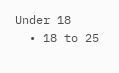Under 18
  • 18 to 25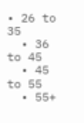• 26 to 35
  • 36 to 45
  • 45 to 55
  • 55+